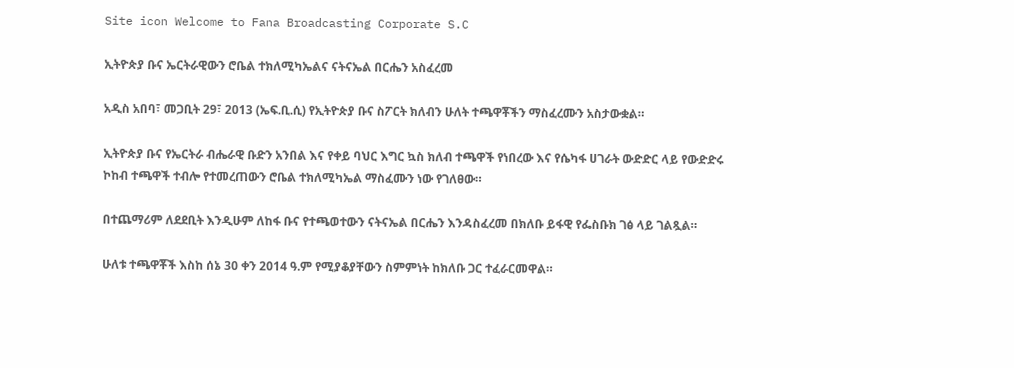Site icon Welcome to Fana Broadcasting Corporate S.C

ኢትዮጵያ ቡና ኤርትራዊውን ሮቤል ተክለሚካኤልና ናትናኤል በርሔን አስፈረመ

አዲስ አበባ፣ መጋቢት 29፣ 2013 (ኤፍ.ቢ.ሲ) የኢትዮጵያ ቡና ስፖርት ክለብን ሁለት ተጫዋቾችን ማስፈረሙን አስታውቋል።

ኢትዮጵያ ቡና የኤርትራ ብሔራዊ ቡድን አንበል እና የቀይ ባህር እግር ኳስ ክለብ ተጫዋች የነበረው እና የሴካፋ ሀገራት ውድድር ላይ የውድድሩ  ኮከብ ተጫዋች ተብሎ የተመረጠውን ሮቤል ተክለሚካኤል ማስፈሙን ነው የገለፀው።

በተጨማሪም ለደደቢት እንዲሁም ለከፋ ቡና የተጫወተውን ናትናኤል በርሔን እንዳስፈረመ በክለቡ ይፋዊ የፌስቡክ ገፅ ላይ ገልጿል።

ሁለቱ ተጫዋቾች እስከ ሰኔ 30 ቀን 2014 ዓ.ም የሚያቆያቸውን ስምምነት ከክለቡ ጋር ተፈራርመዋል።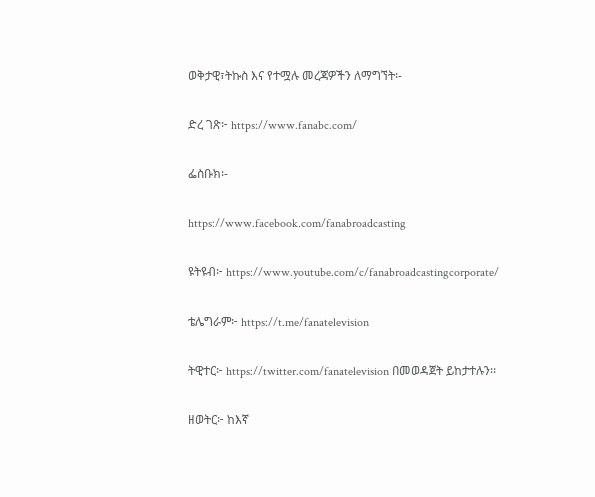ወቅታዊ፣ትኩስ እና የተሟሉ መረጃዎችን ለማግኘት፡-

ድረ ገጽ፦ https://www.fanabc.com/

ፌስቡክ፡-

https://www.facebook.com/fanabroadcasting

ዩትዩብ፦ https://www.youtube.com/c/fanabroadcastingcorporate/

ቴሌግራም፦ https://t.me/fanatelevision

ትዊተር፦ https://twitter.com/fanatelevision በመወዳጀት ይከታተሉን፡፡

ዘወትር፦ ከእኛ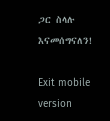ጋር ስላሉ እናመሰግናለን!

Exit mobile version